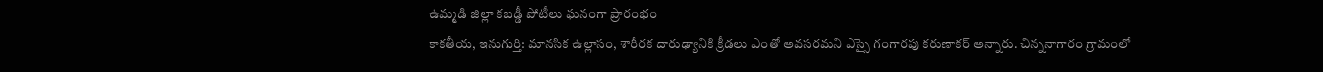ఉమ్మడి జిల్లా కబడ్డీ పోటీలు ఘనంగా ప్రారంభం
కాకతీయ, ఇనుగుర్తి: మానసిక ఉల్లాసం, శారీరక దారుఢ్యానికి క్రీడలు ఎంతో అవసరమని ఎస్సై గంగారపు కరుణాకర్ అన్నారు. చిన్ననాగారం గ్రామంలో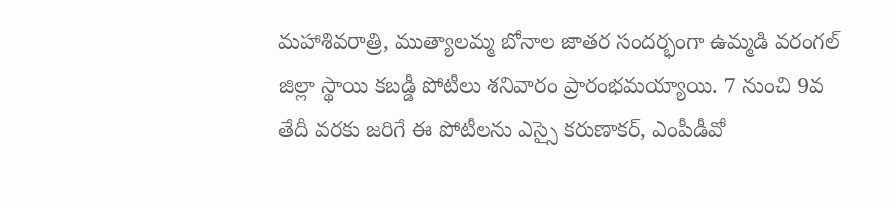మహాశివరాత్రి, ముత్యాలమ్మ బోనాల జాతర సందర్భంగా ఉమ్మడి వరంగల్ జిల్లా స్థాయి కబడ్డీ పోటీలు శనివారం ప్రారంభమయ్యాయి. 7 నుంచి 9వ తేదీ వరకు జరిగే ఈ పోటీలను ఎస్సై కరుణాకర్, ఎంపీడీవో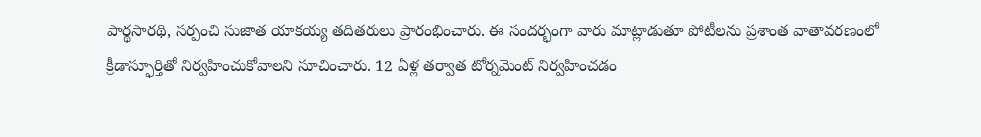పార్థసారథి, సర్పంచి సుజాత యాకయ్య తదితరులు ప్రారంభించారు. ఈ సందర్భంగా వారు మాట్లాడుతూ పోటీలను ప్రశాంత వాతావరణంలో క్రీడాస్ఫూర్తితో నిర్వహించుకోవాలని సూచించారు. 12 ఏళ్ల తర్వాత టోర్నమెంట్ నిర్వహించడం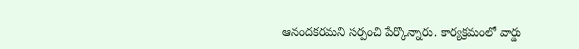ఆనందకరమని సర్పంచి పేర్కొన్నారు. కార్యక్రమంలో వార్డు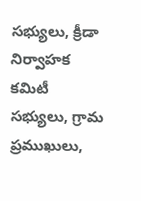సభ్యులు, క్రీడా నిర్వాహక కమిటీ సభ్యులు, గ్రామ ప్రముఖులు,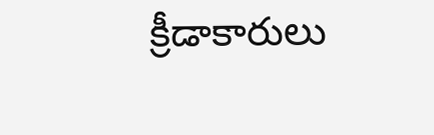క్రీడాకారులు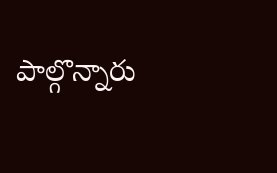పాల్గొన్నారు